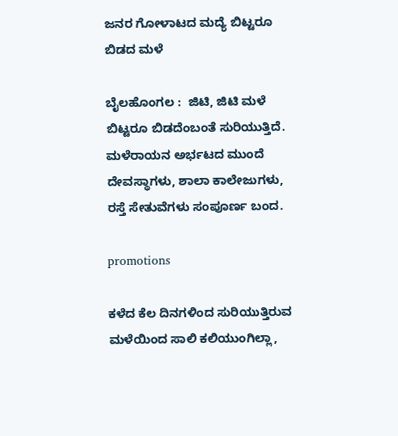ಜನರ ಗೋಳಾಟದ ಮದ್ಯೆ ಬಿಟ್ಟರೂ ಬಿಡದ ಮಳೆ

ಬೈಲಹೊಂಗಲ :  ಜಿಟಿ, ಜಿಟಿ ಮಳೆ ಬಿಟ್ಟರೂ ಬಿಡದೆಂಬಂತೆ ಸುರಿಯುತ್ತಿದೆ. ಮಳೆರಾಯನ ಅರ್ಭಟದ ಮುಂದೆ ದೇವಸ್ಥಾಗಳು, ಶಾಲಾ ಕಾಲೇಜುಗಳು, ರಸ್ತೆ ಸೇತುವೆಗಳು ಸಂಪೂರ್ಣ ಬಂದ.

promotions

ಕಳೆದ ಕೆಲ ದಿನಗಳಿಂದ ಸುರಿಯುತ್ತಿರುವ ಮಳೆಯಿಂದ ಸಾಲಿ ಕಲಿಯುಂಗಿಲ್ಲಾ,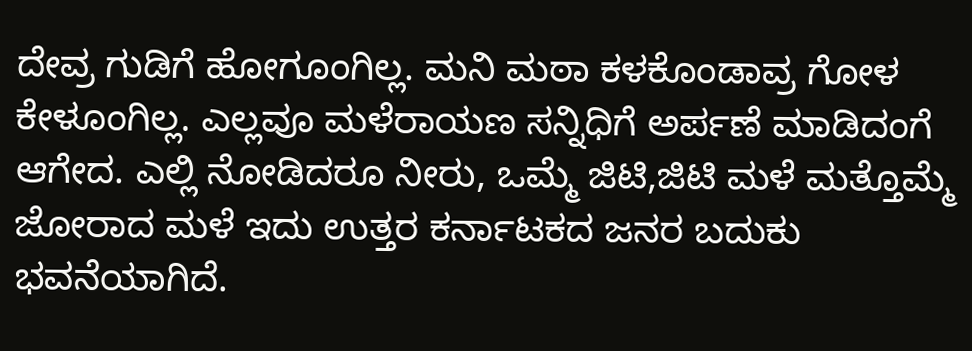ದೇವ್ರ ಗುಡಿಗೆ ಹೋಗೂಂಗಿಲ್ಲ. ಮನಿ ಮಠಾ ಕಳಕೊಂಡಾವ್ರ ಗೋಳ ಕೇಳೂಂಗಿಲ್ಲ. ಎಲ್ಲವೂ ಮಳೆರಾಯಣ ಸನ್ನಿಧಿಗೆ ಅರ್ಪಣೆ ಮಾಡಿದಂಗೆ ಆಗೇದ. ಎಲ್ಲಿ ನೋಡಿದರೂ ನೀರು, ಒಮ್ಮೆ ಜಿಟಿ,ಜಿಟಿ ಮಳೆ ಮತ್ತೊಮ್ಮೆ ಜೋರಾದ ಮಳೆ ಇದು ಉತ್ತರ ಕರ್ನಾಟಕದ ಜನರ ಬದುಕು ಭವನೆಯಾಗಿದೆ.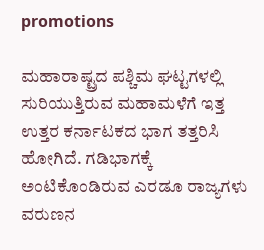promotions

ಮಹಾರಾಷ್ಟ್ರದ ಪಶ್ಚಿಮ ಘಟ್ಟಗಳಲ್ಲಿ ಸುರಿಯುತ್ತಿರುವ ಮಹಾಮಳೆಗೆ ಇತ್ತ ಉತ್ತರ ಕರ್ನಾಟಕದ ಭಾಗ ತತ್ತರಿಸಿ ಹೋಗಿದೆ. ಗಡಿಭಾಗಕ್ಕೆ ಅಂಟಿಕೊಂಡಿರುವ ಎರಡೂ ರಾಜ್ಯಗಳು ವರುಣನ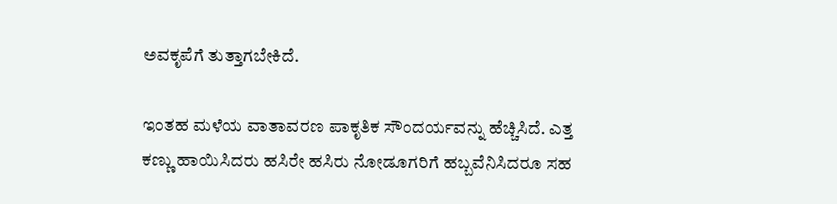ಅವಕೃಪೆಗೆ ತುತ್ತಾಗಬೇಕಿದೆ.

ಇಂತಹ ಮಳೆಯ ವಾತಾವರಣ ಪಾಕೃತಿಕ ಸೌಂದರ್ಯವನ್ನು ಹೆಚ್ಚಿಸಿದೆ. ಎತ್ತ ಕಣ್ಣು ಹಾಯಿಸಿದರು ಹಸಿರೇ ಹಸಿರು ನೋಡೂಗರಿಗೆ ಹಬ್ಬವೆನಿಸಿದರೂ ಸಹ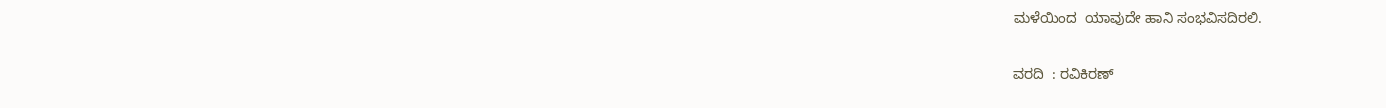ಮಳೆಯಿಂದ  ಯಾವುದೇ ಹಾನಿ ಸಂಭವಿಸದಿರಲಿ.

ವರದಿ  : ರವಿಕಿರಣ್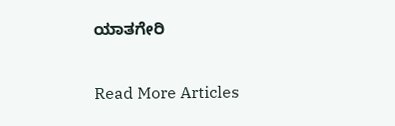ಯಾತಗೇರಿ

Read More Articles